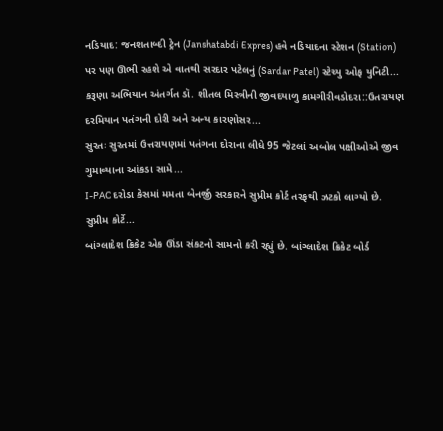નડિયાદ: જનશતાબ્દી ટ્રેન (Janshatabdi Expres) હવે નડિયાદના સ્ટેશન (Station) પર પણ ઊભી રહશે એ વાતથી સરદાર પટેલનું (Sardar Patel) સ્ટેચ્યુ ઓફ યુનિટી...
કરૂણા અભિયાન અંતર્ગત ડૉ. શીતલ મિસ્ત્રીની જીવદયાળુ કામગીરીવડોદરા::ઉતરાયણ દરમિયાન પતંગની દોરી અને અન્ય કારણોસર...
સુરતઃ સુરતમાં ઉત્તરાયણમાં પતંગના દોરાના લીધે 95 જેટલાં અબોલ પક્ષીઓએ જીવ ગુમાવ્યાના આંકડા સામે...
I-PAC દરોડા કેસમાં મમતા બેનર્જી સરકારને સુપ્રીમ કોર્ટ તરફથી ઝટકો લાગ્યો છે. સુપ્રીમ કોર્ટે...
બાંગ્લાદેશ ક્રિકેટ એક ઊંડા સંકટનો સામનો કરી રહ્યું છે. બાંગ્લાદેશ ક્રિકેટ બોર્ડ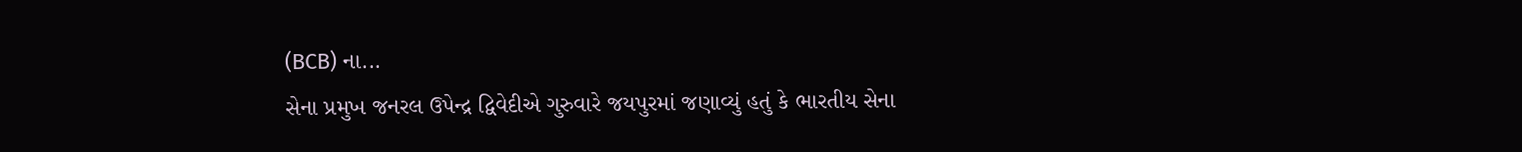(BCB) ના...
સેના પ્રમુખ જનરલ ઉપેન્દ્ર દ્વિવેદીએ ગુરુવારે જયપુરમાં જણાવ્યું હતું કે ભારતીય સેના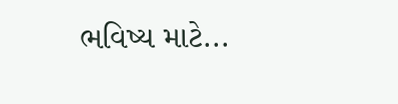ભવિષ્ય માટે...